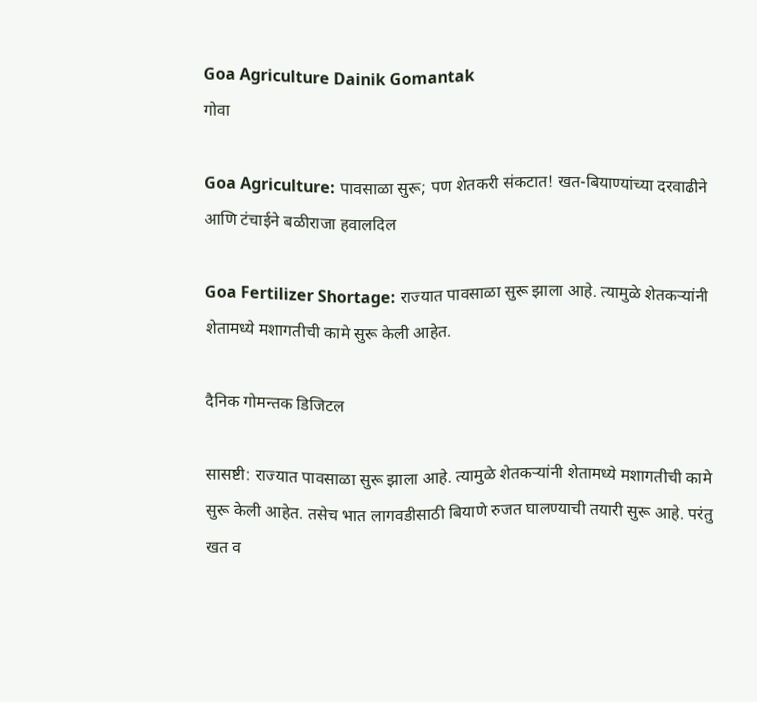Goa Agriculture Dainik Gomantak
गोवा

Goa Agriculture: पावसाळा सुरू; पण शेतकरी संकटात! खत-बियाण्यांच्या दरवाढीने आणि टंचाईने बळीराजा हवालदिल

Goa Fertilizer Shortage: राज्यात पावसाळा सुरू झाला आहे. त्यामुळे शेतकऱ्यांनी शेतामध्ये मशागतीची कामे सुरू केली आहेत.

दैनिक गोमन्तक डिजिटल

सासष्टी: राज्यात पावसाळा सुरू झाला आहे. त्यामुळे शेतकऱ्यांनी शेतामध्ये मशागतीची कामे सुरू केली आहेत. तसेच भात लागवडीसाठी बियाणे रुजत घालण्याची तयारी सुरू आहे. परंतु खत व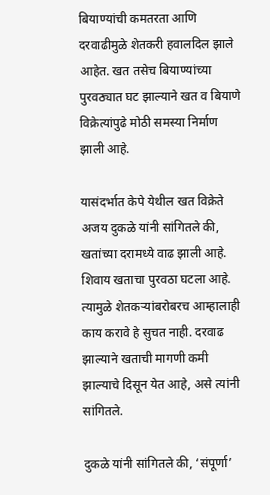बियाण्यांची कमतरता आणि दरवाढीमुळे शेतकरी हवालदिल झाले आहेत. खत तसेच बियाण्यांच्या पुरवठ्यात घट झाल्याने खत व बियाणे विक्रेत्यांपुढे मोठी समस्या निर्माण झाली आहे.

यासंदर्भात केपे येथील खत विक्रेते अजय दुकळे यांनी सांगितले की, खतांच्या दरामध्ये वाढ झाली आहे. शिवाय खताचा पुरवठा घटला आहे. त्यामुळे शेतकऱ्यांबरोबरच आम्हालाही काय करावे हे सुचत नाही. दरवाढ झाल्याने खताची मागणी कमी झाल्याचे दिसून येत आहे, असे त्यांनी सांगितले.

दुकळे यांनी सांगितले की, ‘संपूर्णा’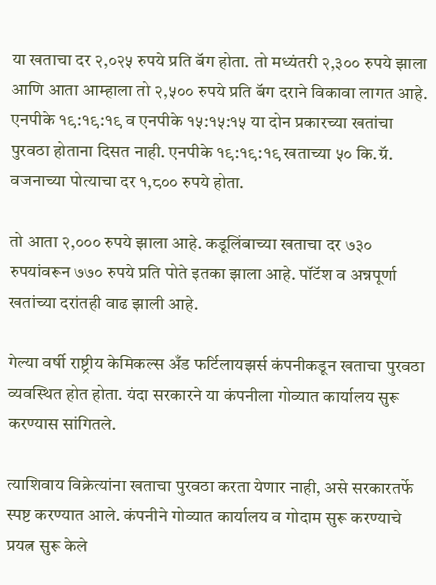या खताचा दर २,०२५ रुपये प्रति बॅग होता. तो मध्यंतरी २,३०० रुपये झाला आणि आता आम्हाला तो २,५०० रुपये प्रति बॅग दराने विकावा लागत आहे. एनपीके १९:१९:१९ व एनपीके १५:१५:१५ या दोन प्रकारच्या खतांचा पुरवठा होताना दिसत नाही. एनपीके १९:१९:१९ खताच्या ५० कि.ग्रॅ. वजनाच्या पोत्याचा दर १,८०० रुपये होता.

तो आता २,००० रुपये झाला आहे. कडूलिंबाच्या खताचा दर ७३० रुपयांवरून ७७० रुपये प्रति पोते इतका झाला आहे. पॉटॅश व अन्नपूर्णा खतांच्या दरांतही वाढ झाली आहे.

गेल्या वर्षी राष्ट्रीय केमिकल्स अँड फर्टिलायझर्स कंपनीकडून खताचा पुरवठा व्यवस्थित होत होता. यंदा सरकारने या कंपनीला गोव्यात कार्यालय सुरू करण्यास सांगितले.

त्याशिवाय विक्रेत्यांना खताचा पुरवठा करता येणार नाही, असे सरकारतर्फे स्पष्ट करण्यात आले. कंपनीने गोव्यात कार्यालय व गोदाम सुरू करण्याचे प्रयत्न सुरू केले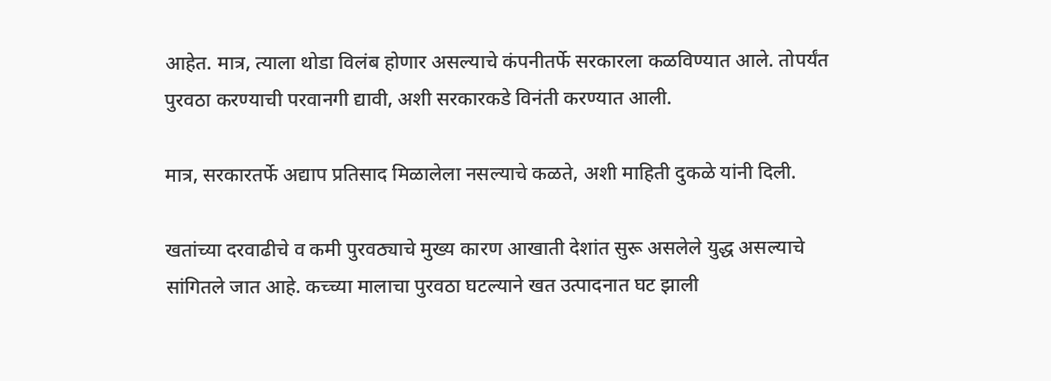आहेत. मात्र, त्याला थोडा विलंब होणार असल्याचे कंपनीतर्फे सरकारला कळविण्यात आले. तोपर्यंत पुरवठा करण्याची परवानगी द्यावी, अशी सरकारकडे विनंती करण्यात आली.

मात्र, सरकारतर्फे अद्याप प्रतिसाद मिळालेला नसल्याचे कळते, अशी माहिती दुकळे यांनी दिली.

खतांच्या दरवाढीचे व कमी पुरवठ्याचे मुख्य कारण आखाती देशांत सुरू असलेले युद्ध असल्याचे सांगितले जात आहे. कच्च्या मालाचा पुरवठा घटल्याने खत उत्पादनात घट झाली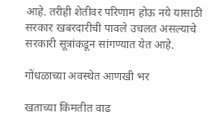आहे. तरीही शेतीवर परिणाम होऊ नये यासाठी सरकार खबरदारीची पावले उचलत असल्याचे सरकारी सूत्रांकडून सांगण्यात येत आहे.

गोंधळाच्या अवस्थेत आणखी भर

खताच्या किंमतीत वाढ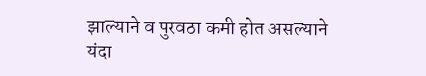झाल्याने व पुरवठा कमी होत असल्याने यंदा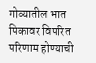गोव्यातील भात पिकावर विपरित परिणाम होण्याची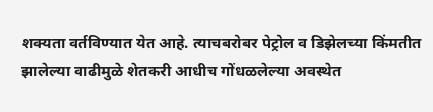शक्यता वर्तविण्यात येत आहे. त्याचबरोबर पेट्रोल व डिझेलच्या किंमतीत झालेल्या वाढीमुळे शेतकरी आधीच गोंधळलेल्या अवस्थेत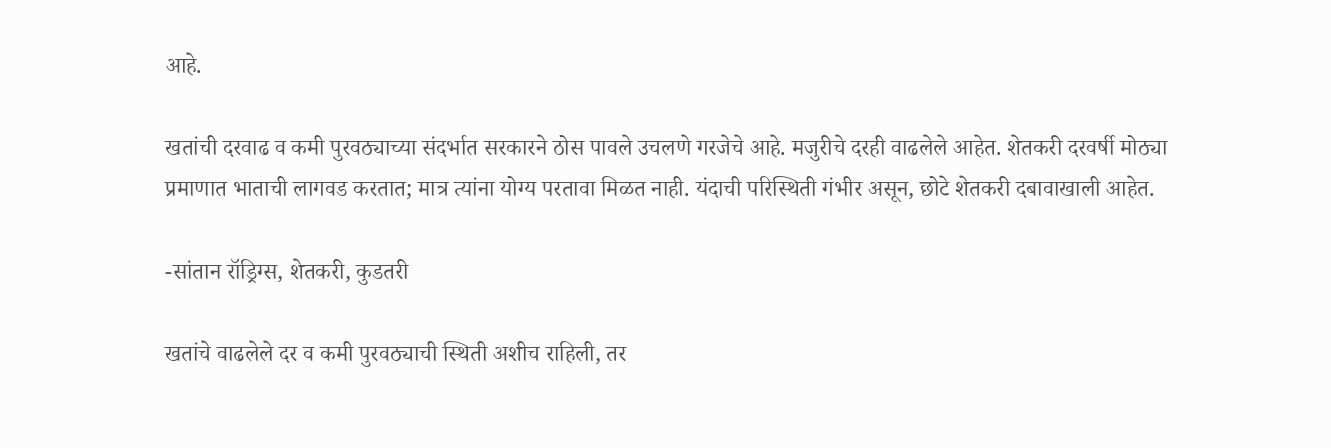आहे.

खतांची दरवाढ व कमी पुरवठ्याच्या संदर्भात सरकारने ठोस पावले उचलणे गरजेचे आहे. मजुरीचे दरही वाढलेले आहेत. शेतकरी दरवर्षी मोठ्या प्रमाणात भाताची लागवड करतात; मात्र त्यांना योग्य परतावा मिळत नाही. यंदाची परिस्थिती गंभीर असून, छोटे शेतकरी दबावाखाली आहेत.

-सांतान रॉड्रिग्स, शेतकरी, कुडतरी

खतांचे वाढलेले दर व कमी पुरवठ्याची स्थिती अशीच राहिली, तर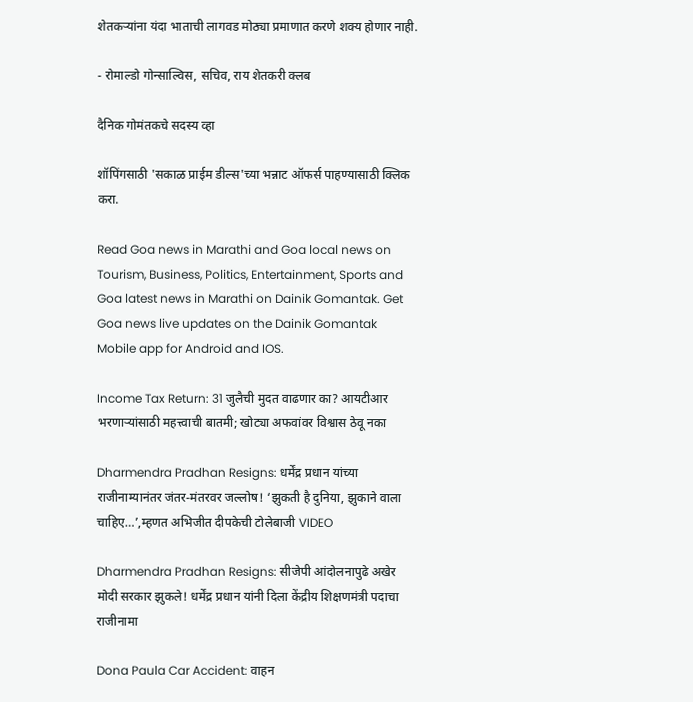शेतकऱ्यांना यंदा भाताची लागवड मोठ्या प्रमाणात करणे शक्य होणार नाही.

- रोमाल्डो गोन्साल्विस, सचिव, राय शेतकरी क्लब

दैनिक गोमंतकचे सदस्य व्हा

शॉपिंगसाठी 'सकाळ प्राईम डील्स'च्या भन्नाट ऑफर्स पाहण्यासाठी क्लिक करा.

Read Goa news in Marathi and Goa local news on Tourism, Business, Politics, Entertainment, Sports and Goa latest news in Marathi on Dainik Gomantak. Get Goa news live updates on the Dainik Gomantak Mobile app for Android and IOS.

Income Tax Return: 31 जुलैची मुदत वाढणार का? आयटीआर भरणाऱ्यांसाठी महत्त्वाची बातमी; खोट्या अफवांवर विश्वास ठेवू नका

Dharmendra Pradhan Resigns: धर्मेंद्र प्रधान यांच्या राजीनाम्यानंतर जंतर-मंतरवर जल्लोष! ‘झुकती है दुनिया, झुकाने वाला चाहिए…’,म्हणत अभिजीत दीपकेची टोलेबाजी VIDEO

Dharmendra Pradhan Resigns: सीजेपी आंदोलनापुढे अखेर मोदी सरकार झुकले! धर्मेंद्र प्रधान यांनी दिला केंद्रीय शिक्षणमंत्री पदाचा राजीनामा

Dona Paula Car Accident: वाहन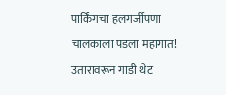पार्किंगचा हलगर्जीपणा चालकाला पडला महागात! उतारावरून गाडी थेट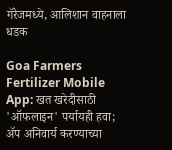गॅरेजमध्ये, आलिशान वाहनाला धडक

Goa Farmers Fertilizer Mobile App: खत खरेदीसाठी 'ऑफलाइन' पर्यायही हवा; ॲप अनिवार्य करण्याच्या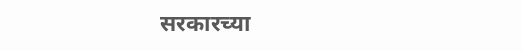सरकारच्या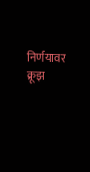निर्णयावर क्रूझ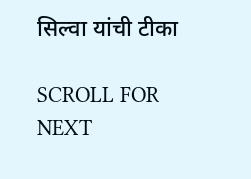सिल्वा यांची टीका

SCROLL FOR NEXT